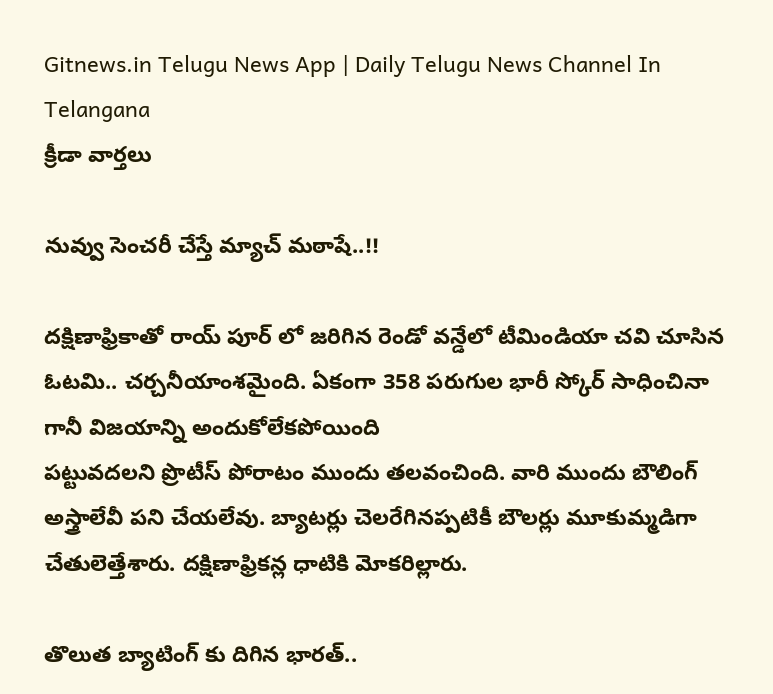Gitnews.in Telugu News App | Daily Telugu News Channel In Telangana
క్రీడా వార్తలు

నువ్వు సెంచరీ చేస్తే మ్యాచ్ మఠాషే..!!

దక్షిణాఫ్రికాతో రాయ్ పూర్ లో జరిగిన రెండో వన్డేలో టీమిండియా చవి చూసిన ఓటమి.. చర్చనీయాంశమైంది. ఏకంగా 358 పరుగుల భారీ స్కోర్ సాధించినా గానీ విజయాన్ని అందుకోలేకపోయింది
పట్టువదలని ప్రొటీస్ పోరాటం ముందు తలవంచింది. వారి ముందు బౌలింగ్ అస్త్రాలేవీ పని చేయలేవు. బ్యాటర్లు చెలరేగినప్పటికీ బౌలర్లు మూకుమ్మడిగా చేతులెత్తేశారు. దక్షిణాఫ్రికన్ల ధాటికి మోకరిల్లారు.

తొలుత బ్యాటింగ్ కు దిగిన భారత్..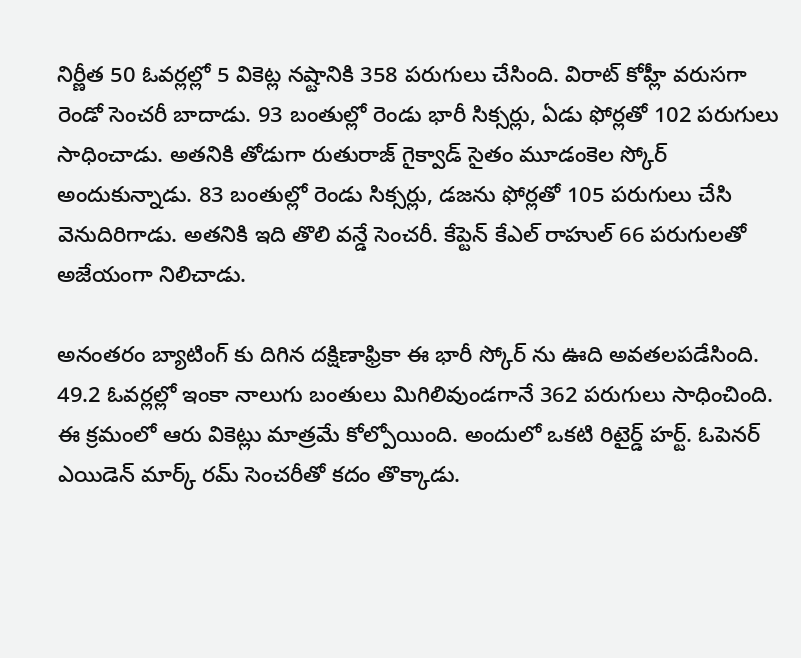నిర్ణీత 50 ఓవర్లల్లో 5 వికెట్ల నష్టానికి 358 పరుగులు చేసింది. విరాట్ కోహ్లీ వరుసగా రెండో సెంచరీ బాదాడు. 93 బంతుల్లో రెండు భారీ సిక్సర్లు, ఏడు ఫోర్లతో 102 పరుగులు సాధించాడు. అతనికి తోడుగా రుతురాజ్ గైక్వాడ్ సైతం మూడంకెల స్కోర్ అందుకున్నాడు. 83 బంతుల్లో రెండు సిక్సర్లు, డజను ఫోర్లతో 105 పరుగులు చేసి వెనుదిరిగాడు. అతనికి ఇది తొలి వన్డే సెంచరీ. కేప్టెన్ కేఎల్ రాహుల్ 66 పరుగులతో అజేయంగా నిలిచాడు.

అనంతరం బ్యాటింగ్ కు దిగిన దక్షిణాఫ్రికా ఈ భారీ స్కోర్ ను ఊది అవతలపడేసింది. 49.2 ఓవర్లల్లో ఇంకా నాలుగు బంతులు మిగిలివుండగానే 362 పరుగులు సాధించింది. ఈ క్రమంలో ఆరు వికెట్లు మాత్రమే కోల్పోయింది. అందులో ఒకటి రిటైర్డ్ హర్ట్. ఓపెనర్ ఎయిడెన్ మార్క్ రమ్ సెంచరీతో కదం తొక్కాడు.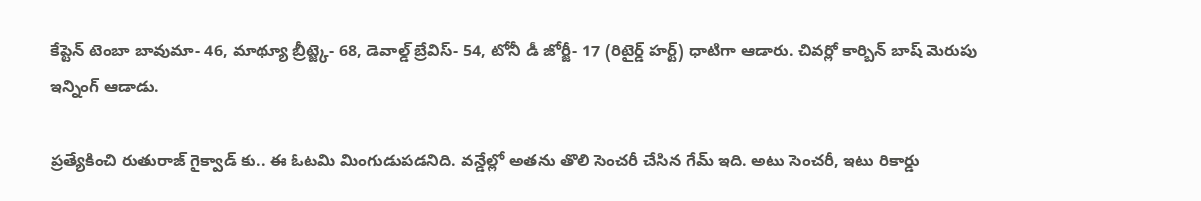కేప్టెన్ టెంబా బావుమా- 46, మాథ్యూ బ్రీట్జ్కె- 68, డెవాల్డ్ బ్రేవిస్- 54, టోనీ డీ జోర్జీ- 17 (రిటైర్డ్ హర్ట్) ధాటిగా ఆడారు. చివర్లో కార్బిన్ బాష్ మెరుపు ఇన్నింగ్ ఆడాడు.

ప్రత్యేకించి రుతురాజ్ గైక్వాడ్ కు.. ఈ ఓటమి మింగుడుపడనిది. వన్డేల్లో అతను తొలి సెంచరీ చేసిన గేమ్ ఇది. అటు సెంచరీ, ఇటు రికార్డు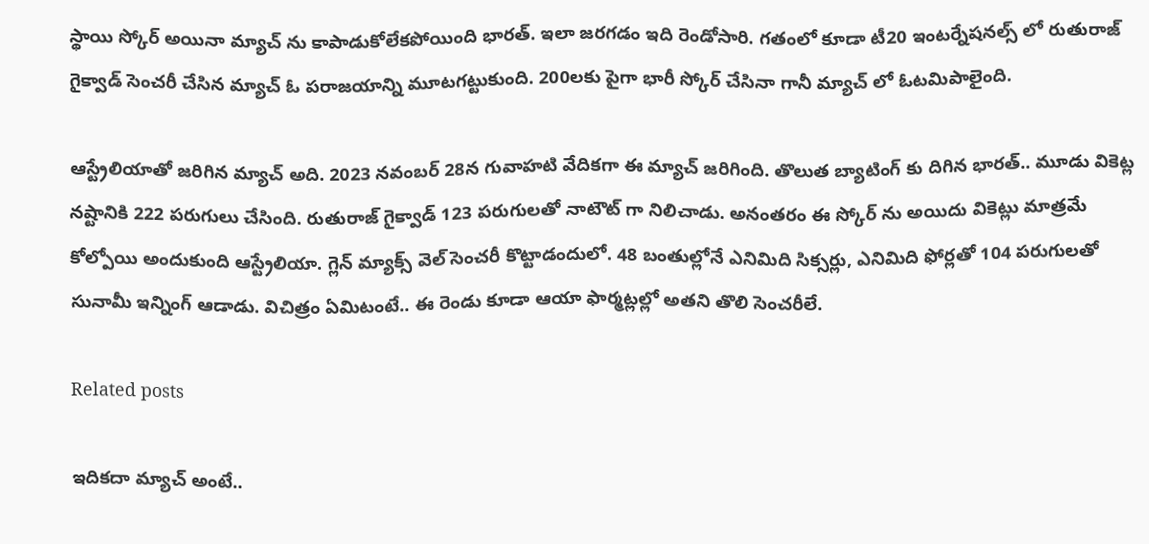స్థాయి స్కోర్ అయినా మ్యాచ్ ను కాపాడుకోలేకపోయింది భారత్. ఇలా జరగడం ఇది రెండోసారి. గతంలో కూడా టీ20 ఇంటర్నేషనల్స్ లో రుతురాజ్ గైక్వాడ్ సెంచరీ చేసిన మ్యాచ్ ఓ పరాజయాన్ని మూటగట్టుకుంది. 200లకు పైగా భారీ స్కోర్ చేసినా గానీ మ్యాచ్ లో ఓటమిపాలైంది.

ఆస్ట్రేలియాతో జరిగిన మ్యాచ్ అది. 2023 నవంబర్ 28న గువాహటి వేదికగా ఈ మ్యాచ్ జరిగింది. తొలుత బ్యాటింగ్ కు దిగిన భారత్.. మూడు వికెట్ల నష్టానికి 222 పరుగులు చేసింది. రుతురాజ్ గైక్వాడ్ 123 పరుగులతో నాటౌట్ గా నిలిచాడు. అనంతరం ఈ స్కోర్ ను అయిదు వికెట్లు మాత్రమే కోల్పోయి అందుకుంది ఆస్ట్రేలియా. గ్లెన్ మ్యాక్స్ వెల్ సెంచరీ కొట్టాడందులో. 48 బంతుల్లోనే ఎనిమిది సిక్సర్లు, ఎనిమిది ఫోర్లతో 104 పరుగులతో సునామీ ఇన్నింగ్ ఆడాడు. విచిత్రం ఏమిటంటే.. ఈ రెండు కూడా ఆయా ఫార్మట్లల్లో అతని తొలి సెంచరీలే.

Related posts

ఇదికదా మ్యాచ్ అంటే..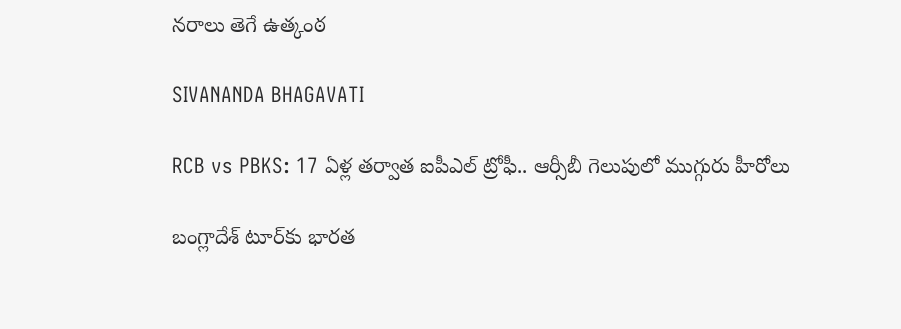నరాలు తెగే ఉత్కంఠ

SIVANANDA BHAGAVATI

RCB vs PBKS: 17 ఏళ్ల తర్వాత ఐపీఎల్ ట్రోఫీ.. ఆర్సీబీ గెలుపులో ముగ్గురు హీరోలు

బంగ్లాదేశ్ టూర్‌కు భారత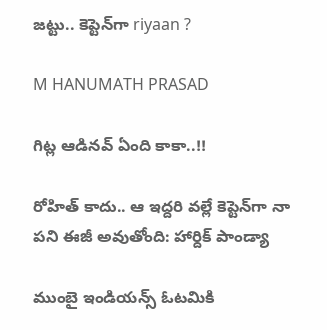జట్టు.. కెప్టెన్‌గా riyaan ?

M HANUMATH PRASAD

గిట్ల ఆడినవ్ ఏంది కాకా..!!

రోహిత్ కాదు.. ఆ ఇద్దరి వల్లే కెప్టెన్‌గా నా పని ఈజీ అవుతోంది: హార్దిక్ పాండ్యా

ముంబై ఇండియన్స్ ఓటమికి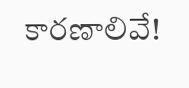కారణాలివే!